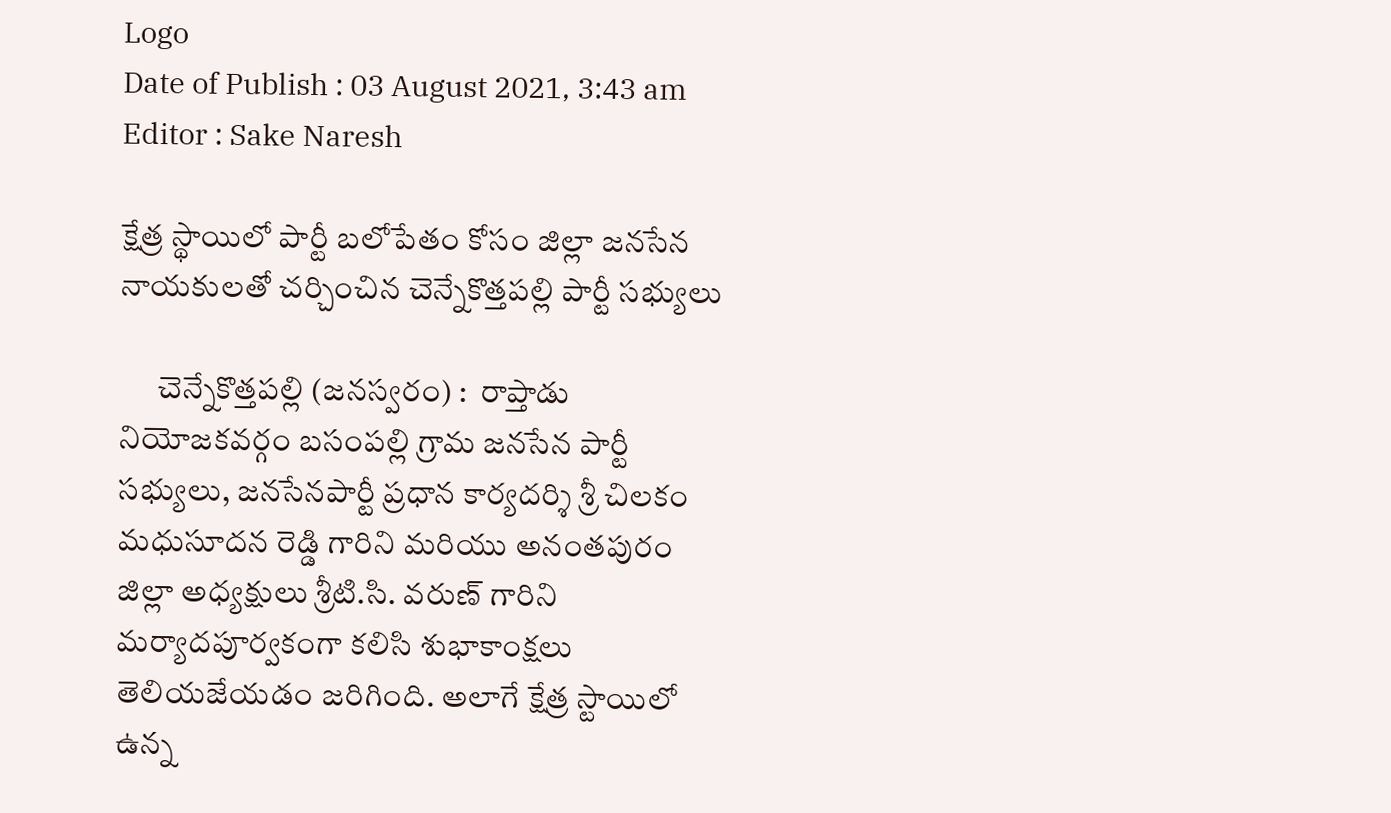Logo
Date of Publish : 03 August 2021, 3:43 am
Editor : Sake Naresh

క్షేత్ర స్థాయిలో పార్టీ బలోపేతం కోసం జిల్లా జనసేన నాయకులతో చర్చించిన చెన్నేకొత్తపల్లి పార్టీ సభ్యులు

      చెన్నేకొత్తపల్లి (జనస్వరం) :  రాప్తాడు నియోజకవర్గం బసంపల్లి గ్రామ జనసేన పార్టీ సభ్యులు, జనసేనపార్టీ ప్రధాన కార్యదర్శి శ్రీ చిలకం మధుసూదన రెడ్డి గారిని మరియు అనంతపురం జిల్లా అధ్యక్షులు శ్రీటి.సి. వరుణ్‌ గారిని మర్యాదపూర్వకంగా కలిసి శుభాకాంక్షలు తెలియజేయడం జరిగింది. అలాగే క్షేత్ర స్టాయిలో ఉన్న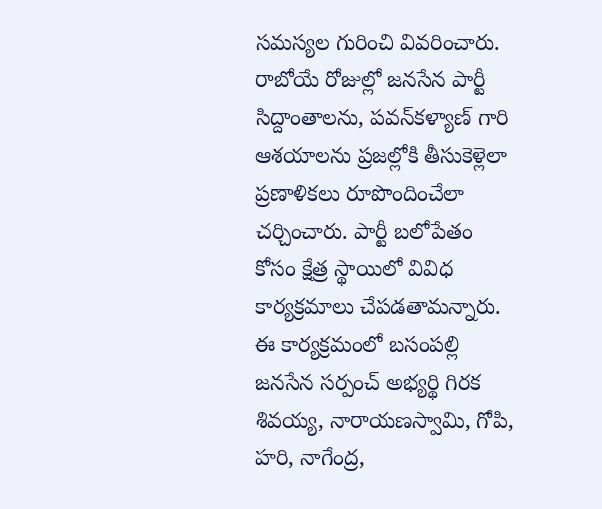సమస్యల గురించి వివరించారు. రాబోయే రోజుల్లో జనసేన పార్టీ సిద్దాంతాలను, పవన్‌కళ్యాణ్‌ గారి ఆశయాలను ప్రజల్లోకి తీసుకెళ్లెలా ప్రణాళికలు రూపొందించేలా చర్చించారు. పార్టీ బలోపేతం కోసం క్షేత్ర స్థాయిలో వివిధ కార్యక్రమాలు చేపడతామన్నారు. ఈ కార్యక్రమంలో బసంపల్లి జనసేన సర్పంచ్‌ అభ్యర్థి గిరక శివయ్య, నారాయణస్వామి, గోపి, హరి, నాగేంద్ర,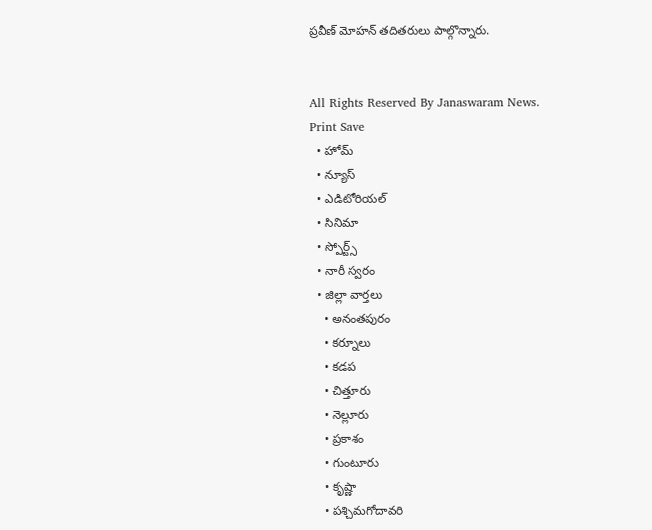ప్రవీణ్‌ మోహన్‌ తదితరులు పాల్గొన్నారు.


All Rights Reserved By Janaswaram News.
Print Save
  • హోమ్
  • న్యూస్
  • ఎడిటోరియల్
  • సినిమా
  • స్పోర్ట్స్
  • నారీ స్వరం
  • జిల్లా వార్తలు
    • అనంతపురం
    • కర్నూలు
    • కడప
    • చిత్తూరు
    • నెల్లూరు
    • ప్రకాశం
    • గుంటూరు
    • కృష్ణా
    • పశ్చిమగోదావరి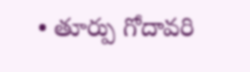• తూర్పు గోదావరి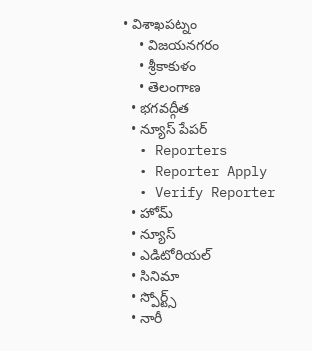• విశాఖపట్నం
    • విజయనగరం
    • శ్రీకాకుళం
    • తెలంగాణ
  • భగవద్గీత
  • న్యూస్ పేపర్
  • Reporters
  • Reporter Apply
  • Verify Reporter
  • హోమ్
  • న్యూస్
  • ఎడిటోరియల్
  • సినిమా
  • స్పోర్ట్స్
  • నారీ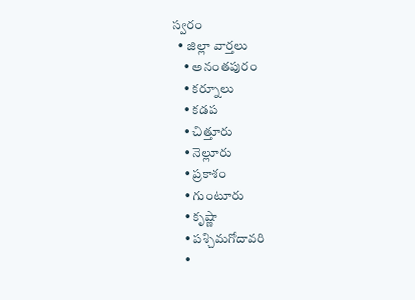స్వరం
  • జిల్లా వార్తలు
    • అనంతపురం
    • కర్నూలు
    • కడప
    • చిత్తూరు
    • నెల్లూరు
    • ప్రకాశం
    • గుంటూరు
    • కృష్ణా
    • పశ్చిమగోదావరి
    •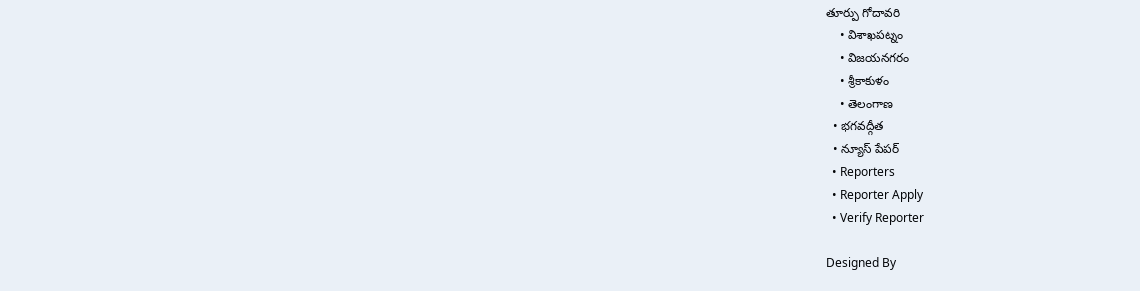తూర్పు గోదావరి
    • విశాఖపట్నం
    • విజయనగరం
    • శ్రీకాకుళం
    • తెలంగాణ
  • భగవద్గీత
  • న్యూస్ పేపర్
  • Reporters
  • Reporter Apply
  • Verify Reporter

Designed By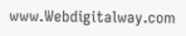www.Webdigitalway.com